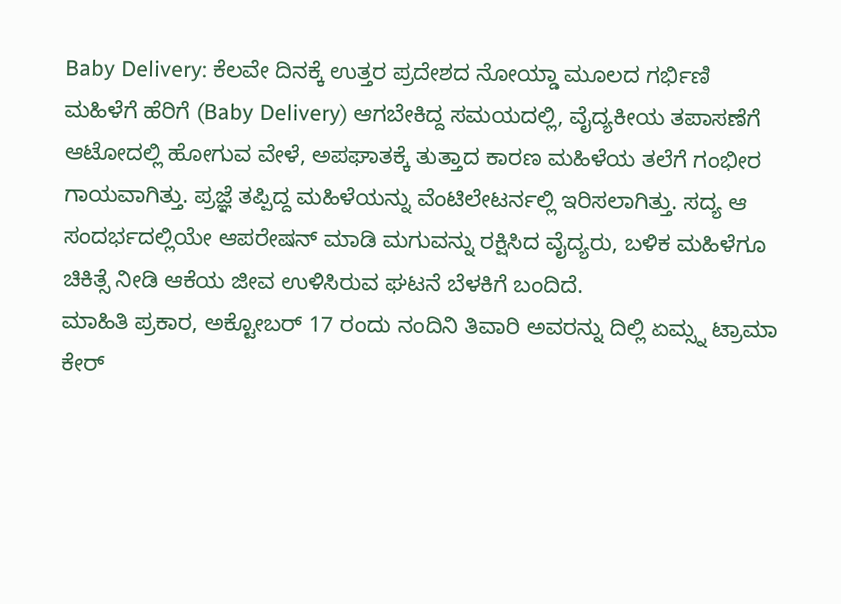Baby Delivery: ಕೆಲವೇ ದಿನಕ್ಕೆ ಉತ್ತರ ಪ್ರದೇಶದ ನೋಯ್ಡಾ ಮೂಲದ ಗರ್ಭಿಣಿ ಮಹಿಳೆಗೆ ಹೆರಿಗೆ (Baby Delivery) ಆಗಬೇಕಿದ್ದ ಸಮಯದಲ್ಲಿ, ವೈದ್ಯಕೀಯ ತಪಾಸಣೆಗೆ ಆಟೋದಲ್ಲಿ ಹೋಗುವ ವೇಳೆ, ಅಪಘಾತಕ್ಕೆ ತುತ್ತಾದ ಕಾರಣ ಮಹಿಳೆಯ ತಲೆಗೆ ಗಂಭೀರ ಗಾಯವಾಗಿತ್ತು. ಪ್ರಜ್ಞೆ ತಪ್ಪಿದ್ದ ಮಹಿಳೆಯನ್ನು ವೆಂಟಿಲೇಟರ್ನಲ್ಲಿ ಇರಿಸಲಾಗಿತ್ತು. ಸದ್ಯ ಆ ಸಂದರ್ಭದಲ್ಲಿಯೇ ಆಪರೇಷನ್ ಮಾಡಿ ಮಗುವನ್ನು ರಕ್ಷಿಸಿದ ವೈದ್ಯರು, ಬಳಿಕ ಮಹಿಳೆಗೂ ಚಿಕಿತ್ಸೆ ನೀಡಿ ಆಕೆಯ ಜೀವ ಉಳಿಸಿರುವ ಘಟನೆ ಬೆಳಕಿಗೆ ಬಂದಿದೆ.
ಮಾಹಿತಿ ಪ್ರಕಾರ, ಅಕ್ಟೋಬರ್ 17 ರಂದು ನಂದಿನಿ ತಿವಾರಿ ಅವರನ್ನು ದಿಲ್ಲಿ ಏಮ್ಸ್ನ ಟ್ರಾಮಾ ಕೇರ್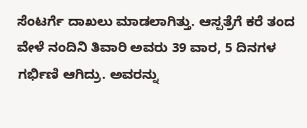ಸೆಂಟರ್ಗೆ ದಾಖಲು ಮಾಡಲಾಗಿತ್ತು. ಆಸ್ಪತ್ರೆಗೆ ಕರೆ ತಂದ ವೇಳೆ ನಂದಿನಿ ತಿವಾರಿ ಅವರು 39 ವಾರ, 5 ದಿನಗಳ ಗರ್ಭಿಣಿ ಆಗಿದ್ರು. ಅವರನ್ನು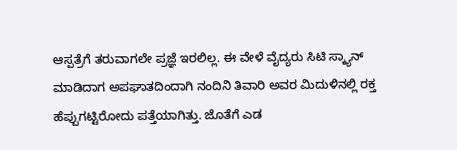ಆಸ್ಪತ್ರೆಗೆ ತರುವಾಗಲೇ ಪ್ರಜ್ಞೆ ಇರಲಿಲ್ಲ. ಈ ವೇಳೆ ವೈದ್ಯರು ಸಿಟಿ ಸ್ಕ್ಯಾನ್ ಮಾಡಿದಾಗ ಅಪಘಾತದಿಂದಾಗಿ ನಂದಿನಿ ತಿವಾರಿ ಅವರ ಮಿದುಳಿನಲ್ಲಿ ರಕ್ತ ಹೆಪ್ಪುಗಟ್ಟಿರೋದು ಪತ್ತೆಯಾಗಿತ್ತು. ಜೊತೆಗೆ ಎಡ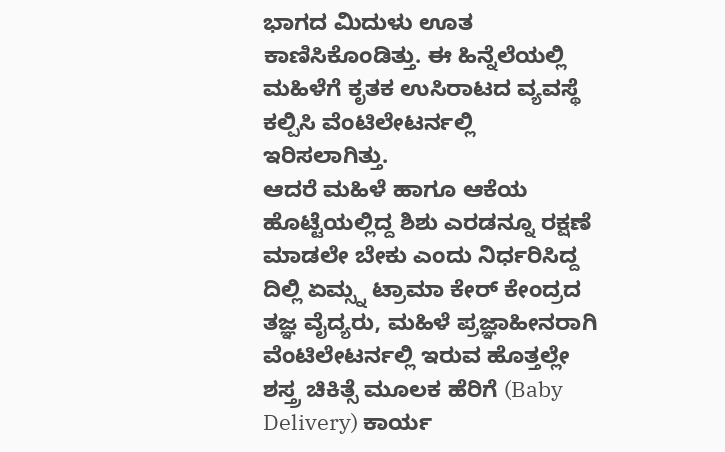ಭಾಗದ ಮಿದುಳು ಊತ ಕಾಣಿಸಿಕೊಂಡಿತ್ತು. ಈ ಹಿನ್ನೆಲೆಯಲ್ಲಿ ಮಹಿಳೆಗೆ ಕೃತಕ ಉಸಿರಾಟದ ವ್ಯವಸ್ಥೆ ಕಲ್ಪಿಸಿ ವೆಂಟಿಲೇಟರ್ನಲ್ಲಿ ಇರಿಸಲಾಗಿತ್ತು.
ಆದರೆ ಮಹಿಳೆ ಹಾಗೂ ಆಕೆಯ ಹೊಟ್ಟೆಯಲ್ಲಿದ್ದ ಶಿಶು ಎರಡನ್ನೂ ರಕ್ಷಣೆ ಮಾಡಲೇ ಬೇಕು ಎಂದು ನಿರ್ಧರಿಸಿದ್ದ ದಿಲ್ಲಿ ಏಮ್ಸ್ನ ಟ್ರಾಮಾ ಕೇರ್ ಕೇಂದ್ರದ ತಜ್ಞ ವೈದ್ಯರು, ಮಹಿಳೆ ಪ್ರಜ್ಞಾಹೀನರಾಗಿ ವೆಂಟಿಲೇಟರ್ನಲ್ಲಿ ಇರುವ ಹೊತ್ತಲ್ಲೇ ಶಸ್ತ್ರ ಚಿಕಿತ್ಸೆ ಮೂಲಕ ಹೆರಿಗೆ (Baby Delivery) ಕಾರ್ಯ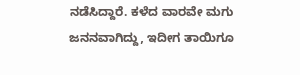ನಡೆಸಿದ್ದಾರೆ. ಕಳೆದ ವಾರವೇ ಮಗು ಜನನವಾಗಿದ್ದು, ಇದೀಗ ತಾಯಿಗೂ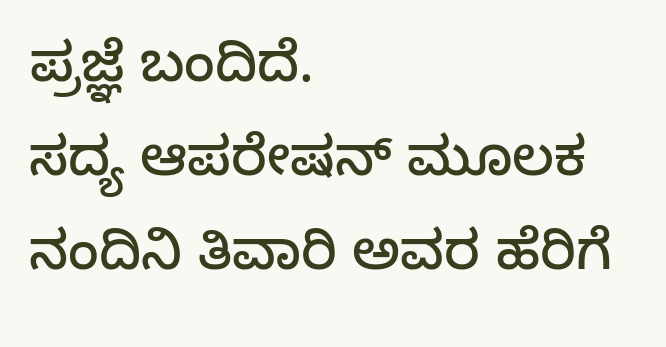ಪ್ರಜ್ಞೆ ಬಂದಿದೆ.
ಸದ್ಯ ಆಪರೇಷನ್ ಮೂಲಕ ನಂದಿನಿ ತಿವಾರಿ ಅವರ ಹೆರಿಗೆ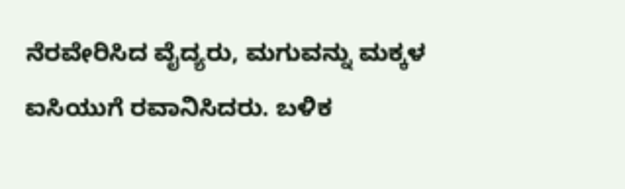ನೆರವೇರಿಸಿದ ವೈದ್ಯರು, ಮಗುವನ್ನು ಮಕ್ಕಳ ಐಸಿಯುಗೆ ರವಾನಿಸಿದರು. ಬಳಿಕ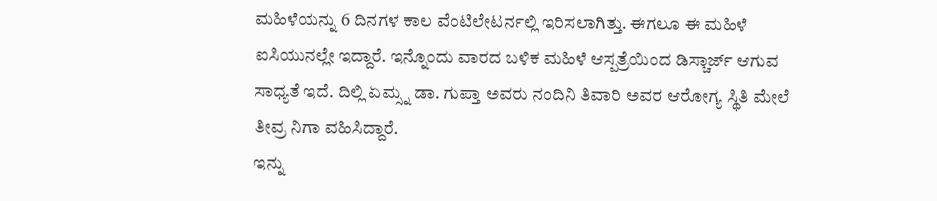ಮಹಿಳೆಯನ್ನು 6 ದಿನಗಳ ಕಾಲ ವೆಂಟಿಲೇಟರ್ನಲ್ಲಿ ಇರಿಸಲಾಗಿತ್ತು. ಈಗಲೂ ಈ ಮಹಿಳೆ ಐಸಿಯುನಲ್ಲೇ ಇದ್ದಾರೆ. ಇನ್ನೊಂದು ವಾರದ ಬಳಿಕ ಮಹಿಳೆ ಆಸ್ಪತ್ರೆಯಿಂದ ಡಿಸ್ಚಾರ್ಜ್ ಆಗುವ ಸಾಧ್ಯತೆ ಇದೆ. ದಿಲ್ಲಿ ಏಮ್ಸ್ನ ಡಾ. ಗುಪ್ತಾ ಅವರು ನಂದಿನಿ ತಿವಾರಿ ಅವರ ಆರೋಗ್ಯ ಸ್ಥಿತಿ ಮೇಲೆ ತೀವ್ರ ನಿಗಾ ವಹಿಸಿದ್ದಾರೆ.
ಇನ್ನು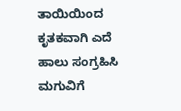ತಾಯಿಯಿಂದ ಕೃತಕವಾಗಿ ಎದೆ ಹಾಲು ಸಂಗ್ರಹಿಸಿ ಮಗುವಿಗೆ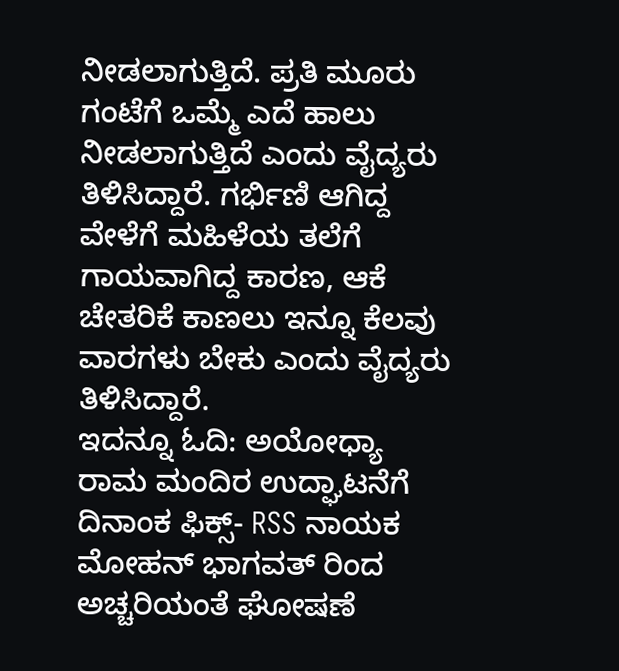ನೀಡಲಾಗುತ್ತಿದೆ. ಪ್ರತಿ ಮೂರು ಗಂಟೆಗೆ ಒಮ್ಮೆ ಎದೆ ಹಾಲು ನೀಡಲಾಗುತ್ತಿದೆ ಎಂದು ವೈದ್ಯರು ತಿಳಿಸಿದ್ದಾರೆ. ಗರ್ಭಿಣಿ ಆಗಿದ್ದ ವೇಳೆಗೆ ಮಹಿಳೆಯ ತಲೆಗೆ ಗಾಯವಾಗಿದ್ದ ಕಾರಣ, ಆಕೆ ಚೇತರಿಕೆ ಕಾಣಲು ಇನ್ನೂ ಕೆಲವು ವಾರಗಳು ಬೇಕು ಎಂದು ವೈದ್ಯರು ತಿಳಿಸಿದ್ದಾರೆ.
ಇದನ್ನೂ ಓದಿ: ಅಯೋಧ್ಯಾ ರಾಮ ಮಂದಿರ ಉದ್ಘಾಟನೆಗೆ ದಿನಾಂಕ ಫಿಕ್ಸ್- RSS ನಾಯಕ ಮೋಹನ್ ಭಾಗವತ್ ರಿಂದ ಅಚ್ಚರಿಯಂತೆ ಘೋಷಣೆ